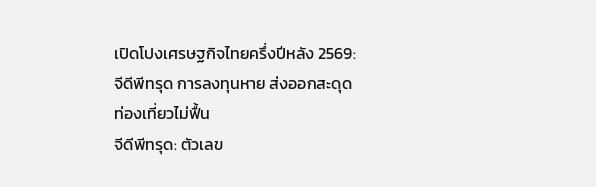เปิดโปงเศรษฐกิจไทยครึ่งปีหลัง 2569: จีดีพีทรุด การลงทุนหาย ส่งออกสะดุด ท่องเที่ยวไม่ฟื้น
จีดีพีทรุด: ตัวเลข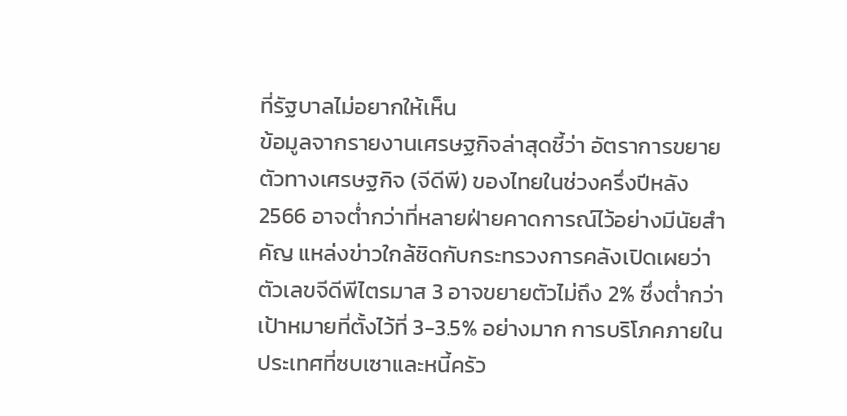ที่รัฐบาลไม่อยากให้เห็น
ข้อมูลจากรายงานเศรษฐกิจล่าสุดชี้ว่า อัตราการขยายตัวทางเศรษฐกิจ (จีดีพี) ของไทยในช่วงครึ่งปีหลัง 2566 อาจต่ำกว่าที่หลายฝ่ายคาดการณ์ไว้อย่างมีนัยสำคัญ แหล่งข่าวใกล้ชิดกับกระทรวงการคลังเปิดเผยว่า ตัวเลขจีดีพีไตรมาส 3 อาจขยายตัวไม่ถึง 2% ซึ่งต่ำกว่าเป้าหมายที่ตั้งไว้ที่ 3-3.5% อย่างมาก การบริโภคภายในประเทศที่ซบเซาและหนี้ครัว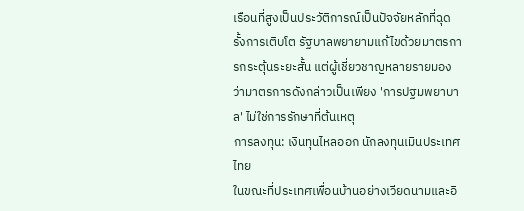เรือนที่สูงเป็นประวัติการณ์เป็นปัจจัยหลักที่ฉุดรั้งการเติบโต รัฐบาลพยายามแก้ไขด้วยมาตรการกระตุ้นระยะสั้น แต่ผู้เชี่ยวชาญหลายรายมองว่ามาตรการดังกล่าวเป็นเพียง 'การปฐมพยาบาล' ไม่ใช่การรักษาที่ต้นเหตุ
การลงทุน: เงินทุนไหลออก นักลงทุนเมินประเทศไทย
ในขณะที่ประเทศเพื่อนบ้านอย่างเวียดนามและอิ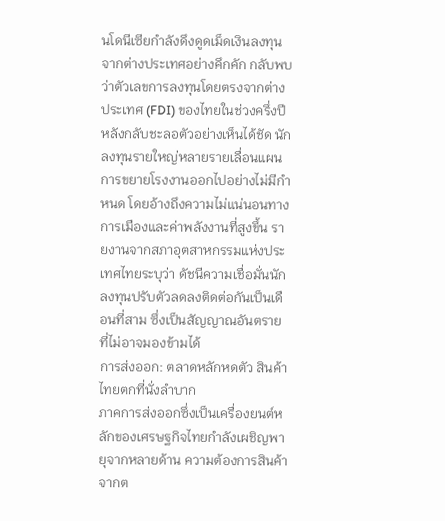นโดนีเซียกำลังดึงดูดเม็ดเงินลงทุนจากต่างประเทศอย่างคึกคัก กลับพบว่าตัวเลขการลงทุนโดยตรงจากต่างประเทศ (FDI) ของไทยในช่วงครึ่งปีหลังกลับชะลอตัวอย่างเห็นได้ชัด นักลงทุนรายใหญ่หลายรายเลื่อนแผนการขยายโรงงานออกไปอย่างไม่มีกำหนด โดยอ้างถึงความไม่แน่นอนทางการเมืองและค่าพลังงานที่สูงขึ้น รายงานจากสภาอุตสาหกรรมแห่งประเทศไทยระบุว่า ดัชนีความเชื่อมั่นนักลงทุนปรับตัวลดลงติดต่อกันเป็นเดือนที่สาม ซึ่งเป็นสัญญาณอันตรายที่ไม่อาจมองข้ามได้
การส่งออก: ตลาดหลักหดตัว สินค้าไทยตกที่นั่งลำบาก
ภาคการส่งออกซึ่งเป็นเครื่องยนต์หลักของเศรษฐกิจไทยกำลังเผชิญพายุจากหลายด้าน ความต้องการสินค้าจากต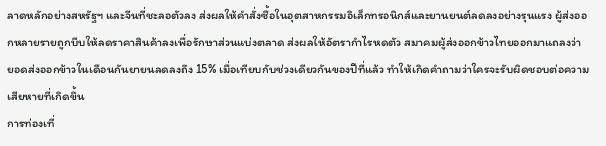ลาดหลักอย่างสหรัฐฯ และจีนที่ชะลอตัวลง ส่งผลให้คำสั่งซื้อในอุตสาหกรรมอิเล็กทรอนิกส์และยานยนต์ลดลงอย่างรุนแรง ผู้ส่งออกหลายรายถูกบีบให้ลดราคาสินค้าลงเพื่อรักษาส่วนแบ่งตลาด ส่งผลให้อัตรากำไรหดตัว สมาคมผู้ส่งออกข้าวไทยออกมาแถลงว่า ยอดส่งออกข้าวในเดือนกันยายนลดลงถึง 15% เมื่อเทียบกับช่วงเดียวกันของปีที่แล้ว ทำให้เกิดคำถามว่าใครจะรับผิดชอบต่อความเสียหายที่เกิดขึ้น
การท่องเที่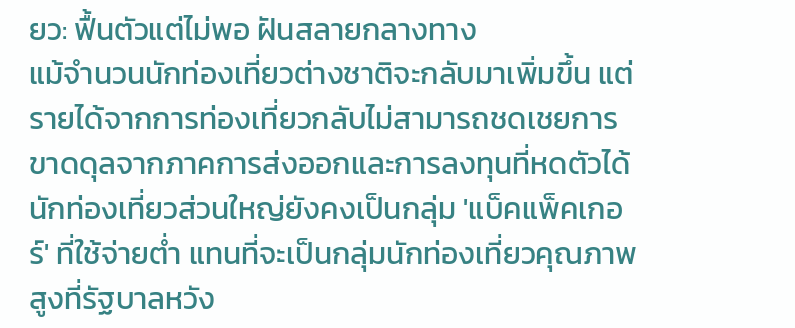ยว: ฟื้นตัวแต่ไม่พอ ฝันสลายกลางทาง
แม้จำนวนนักท่องเที่ยวต่างชาติจะกลับมาเพิ่มขึ้น แต่รายได้จากการท่องเที่ยวกลับไม่สามารถชดเชยการขาดดุลจากภาคการส่งออกและการลงทุนที่หดตัวได้ นักท่องเที่ยวส่วนใหญ่ยังคงเป็นกลุ่ม 'แบ็คแพ็คเกอร์' ที่ใช้จ่ายต่ำ แทนที่จะเป็นกลุ่มนักท่องเที่ยวคุณภาพสูงที่รัฐบาลหวัง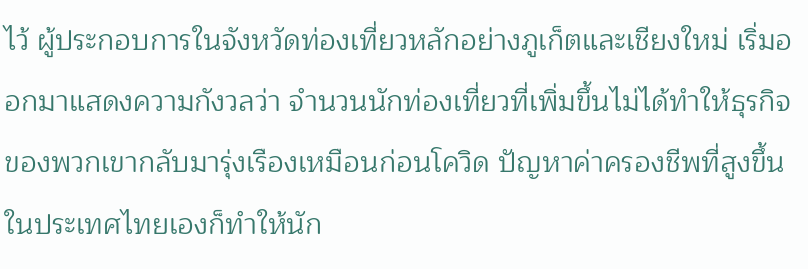ไว้ ผู้ประกอบการในจังหวัดท่องเที่ยวหลักอย่างภูเก็ตและเชียงใหม่ เริ่มออกมาแสดงความกังวลว่า จำนวนนักท่องเที่ยวที่เพิ่มขึ้นไม่ได้ทำให้ธุรกิจของพวกเขากลับมารุ่งเรืองเหมือนก่อนโควิด ปัญหาค่าครองชีพที่สูงขึ้นในประเทศไทยเองก็ทำให้นัก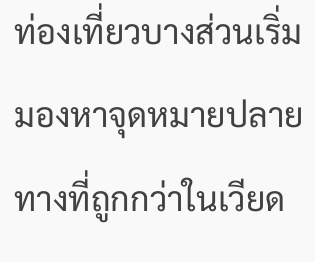ท่องเที่ยวบางส่วนเริ่มมองหาจุดหมายปลายทางที่ถูกกว่าในเวียด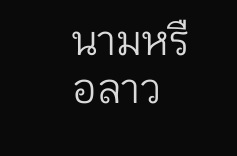นามหรือลาว